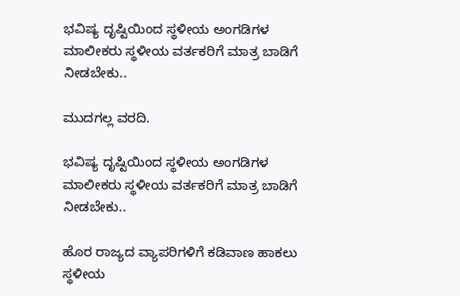ಭವಿಷ್ಯ ದೃಷ್ಟಿಯಿಂದ ಸ್ಥಳೀಯ ಅಂಗಡಿಗಳ ಮಾಲೀಕರು ಸ್ಥಳೀಯ ವರ್ತಕರಿಗೆ ಮಾತ್ರ ಬಾಡಿಗೆ ನೀಡಬೇಕು..

ಮುದಗಲ್ಲ ವರದಿ.

ಭವಿಷ್ಯ ದೃಷ್ಟಿಯಿಂದ ಸ್ಥಳೀಯ ಅಂಗಡಿಗಳ ಮಾಲೀಕರು ಸ್ಥಳೀಯ ವರ್ತಕರಿಗೆ ಮಾತ್ರ ಬಾಡಿಗೆ ನೀಡಬೇಕು..

ಹೊರ ರಾಜ್ಯದ ವ್ಯಾಪರಿಗಳಿಗೆ ಕಡಿವಾಣ ಹಾಕಲು ಸ್ಥಳೀಯ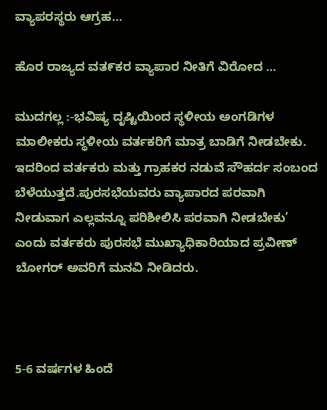ವ್ಯಾಪರಸ್ಥರು ಆಗ್ರಹ…

ಹೊರ ರಾಜ್ಯದ ವತ೯ಕರ ವ್ಯಾಪಾರ ನೀತಿಗೆ ವಿರೋದ …

ಮುದಗಲ್ಲ :-ಭವಿಷ್ಯ ದೃಷ್ಟಿಯಿಂದ ಸ್ಥಳೀಯ ಅಂಗಡಿಗಳ ಮಾಲೀಕರು ಸ್ಥಳೀಯ ವರ್ತಕರಿಗೆ ಮಾತ್ರ ಬಾಡಿಗೆ ನೀಡಬೇಕು. ಇದರಿಂದ ವರ್ತಕರು ಮತ್ತು ಗ್ರಾಹಕರ ನಡುವೆ ಸೌಹರ್ದ ಸಂಬಂದ ಬೆಳೆಯುತ್ತದೆ.ಪುರಸಭೆಯವರು ವ್ಯಾಪಾರದ ಪರವಾಗಿ ನೀಡುವಾಗ ಎಲ್ಲವನ್ನೂ ಪರಿಶೀಲಿಸಿ ಪರವಾಗಿ ನೀಡಬೇಕು’ ಎಂದು ವರ್ತಕರು ಪುರಸಭೆ ಮುಖ್ಯಾಧಿಕಾರಿಯಾದ ಪ್ರವೀಣ್ ಬೋಗರ್ ಅವರಿಗೆ ಮನವಿ ನೀಡಿದರು.



5-6 ವರ್ಷಗಳ ಹಿಂದೆ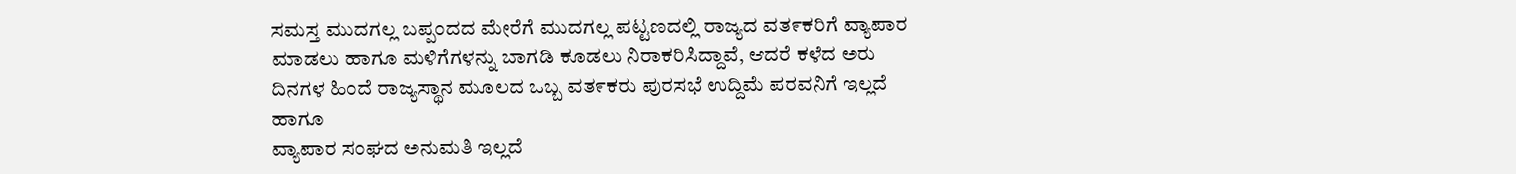ಸಮಸ್ತ ಮುದಗಲ್ಲ ಬಪ್ಪಂದದ ಮೇರೆಗೆ ಮುದಗಲ್ಲ ಪಟ್ಟಣದಲ್ಲಿ ರಾಜ್ಯದ ವತ೯ಕರಿಗೆ ವ್ಯಾಪಾರ ಮಾಡಲು ಹಾಗೂ ಮಳಿಗೆಗಳನ್ನು ಬಾಗಡಿ ಕೂಡಲು ನಿರಾಕರಿಸಿದ್ದಾವೆ, ಆದರೆ ಕಳೆದ ಅರು ದಿನಗಳ ಹಿಂದೆ ರಾಜ್ಯಸ್ಥಾನ ಮೂಲದ ಒಬ್ಬ ವತ೯ಕರು ಪುರಸಭೆ ಉದ್ದಿಮೆ ಪರವನಿಗೆ ಇಲ್ಲದೆ ಹಾಗೂ
ವ್ಯಾಪಾರ ಸಂಘದ ಅನುಮತಿ ಇಲ್ಲದೆ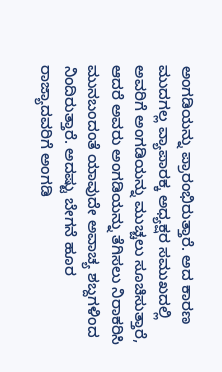ಅಂಗಡಿಯನ್ನು ಪ್ರಾರಂಭಿರುತ್ತಾರೆ. ಅದ ಕಾರಣ ಮುದಗಲ್ಲ ವ್ಯಾಪಾರಕ್ಕ ಅಧ್ಯಕ್ಷರ ಸಮುಖದಲ್ಲಿ ಅವರಿಗೆ ಅಂಗಡಿಯನ್ನು ಮುಚ್ಚಲು ಸೂಚಿಸುತ್ತಾರೆ, ಆದರೆ ಅವರು ಅಂಗಡಿಯನ್ನು ತೆಗಿಸಲು ನಿರಾಕರಿಸಿ ಮುನಬಂದಂತೆ ಯಾವುದೇ ಅವಾಚ್ಯ ಶಬ್ದಗಳಿಂದ ನಿಂದಿರುತ್ತಾರೆ. ಅದಷ್ಟು ಬೇಗನೆ ಹೂರ ರಾಜ್ಯಾದವರಿಗೆ ಅಂಗಡಿ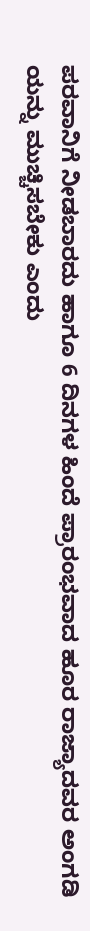ಪರವಾನಿಗೆ ನೀಡಬಾರದು ಹಾಗೂ 6 ದಿನಗಳ ಹಿಂದೆ ಪ್ರಾರಂಭವಾದ ಹೂರ ರಾಜ್ಯಾದವರ ಅಂಗಡಿ ಯನ್ನು ಮುಚ್ಚಿಸಬೇಕು ಎಂದು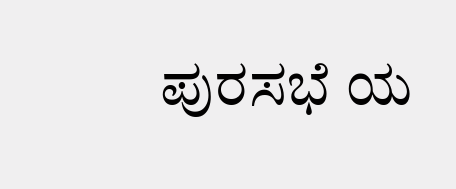ಪುರಸಭೆ ಯ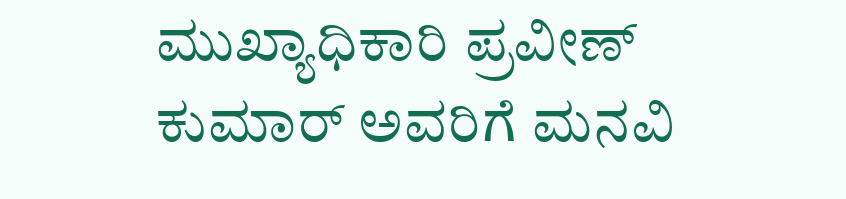ಮುಖ್ಯಾಧಿಕಾರಿ ಪ್ರವೀಣ್ ಕುಮಾರ್ ಅವರಿಗೆ ಮನವಿ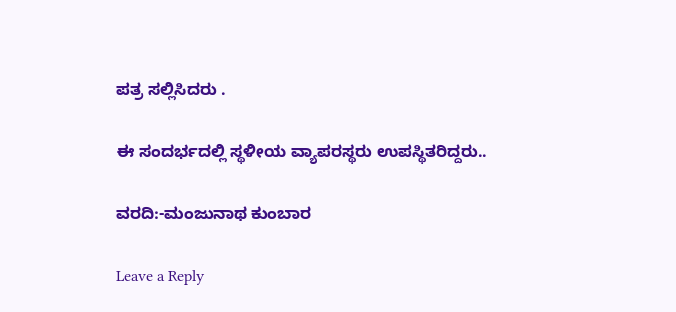ಪತ್ರ ಸಲ್ಲಿಸಿದರು .

ಈ ಸಂದರ್ಭದಲ್ಲಿ ಸ್ಥಳೀಯ ವ್ಯಾಪರಸ್ಥರು ಉಪಸ್ಥಿತರಿದ್ದರು..

ವರದಿ:-ಮಂಜುನಾಥ ಕುಂಬಾರ

Leave a Reply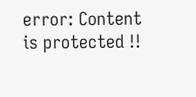error: Content is protected !!